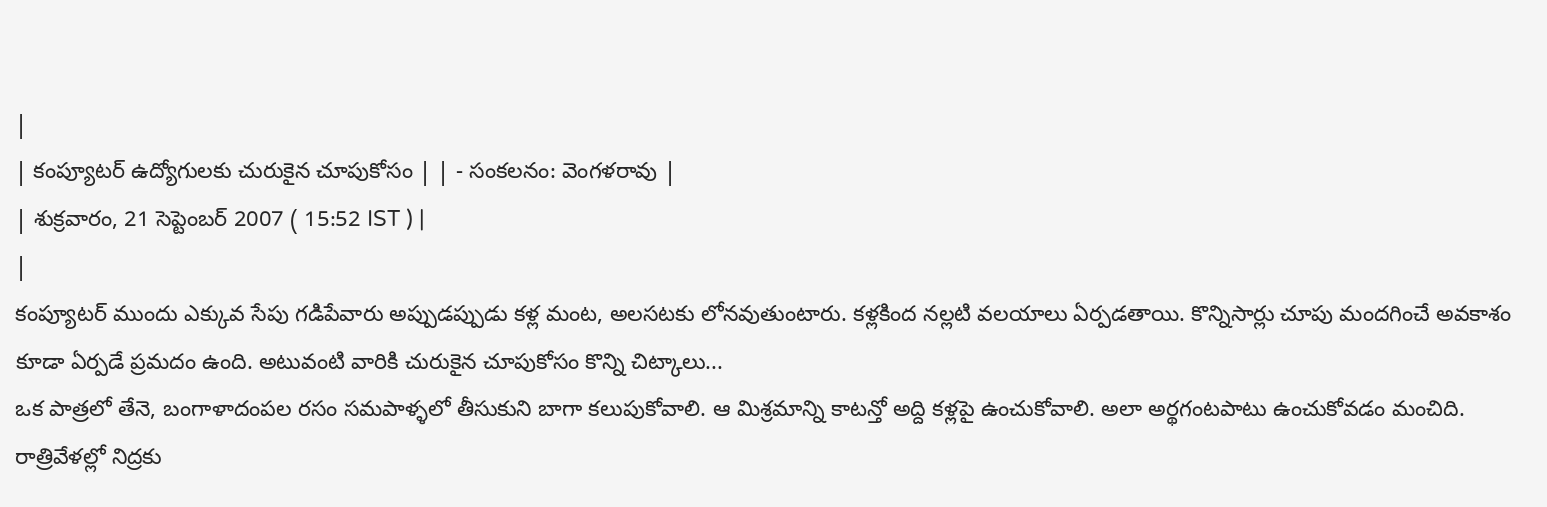|
| కంప్యూటర్ ఉద్యోగులకు చురుకైన చూపుకోసం | | - సంకలనం: వెంగళరావు |
| శుక్రవారం, 21 సెప్టెంబర్ 2007 ( 15:52 IST ) |
|
కంప్యూటర్ ముందు ఎక్కువ సేపు గడిపేవారు అప్పుడప్పుడు కళ్ల మంట, అలసటకు లోనవుతుంటారు. కళ్లకింద నల్లటి వలయాలు ఏర్పడతాయి. కొన్నిసార్లు చూపు మందగించే అవకాశం కూడా ఏర్పడే ప్రమదం ఉంది. అటువంటి వారికి చురుకైన చూపుకోసం కొన్ని చిట్కాలు...
ఒక పాత్రలో తేనె, బంగాళాదంపల రసం సమపాళ్ళలో తీసుకుని బాగా కలుపుకోవాలి. ఆ మిశ్రమాన్ని కాటన్తో అద్ది కళ్లపై ఉంచుకోవాలి. అలా అర్థగంటపాటు ఉంచుకోవడం మంచిది.
రాత్రివేళల్లో నిద్రకు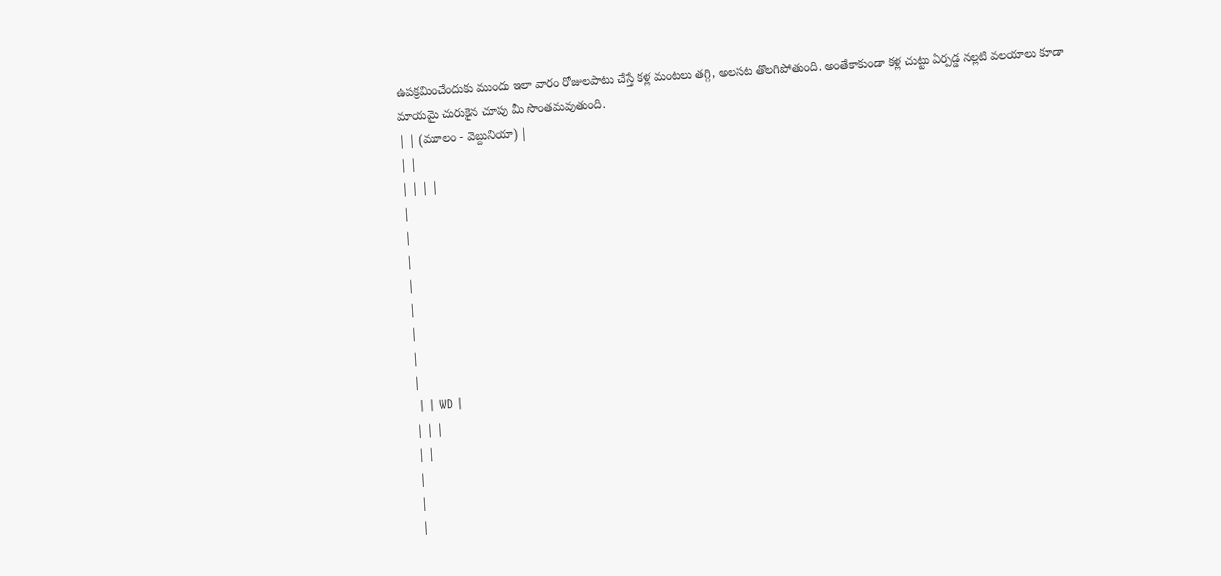ఉపక్రమించేందుకు ముందు ఇలా వారం రోజులపాటు చేస్తే కళ్ల మంటలు తగ్గి, అలసట తొలగిపోతుంది. అంతేకాకుండా కళ్ల చుట్టు ఏర్పడ్డ నల్లటి వలయాలు కూడా మాయమై చురుకైన చూపు మీ సొంతమవుతుంది.
| | (మూలం - వెబ్దునియా) |
| |
| | | |
|
|
|
|
|
|
|
|
 | | WD |
| | |
| |
|
|
|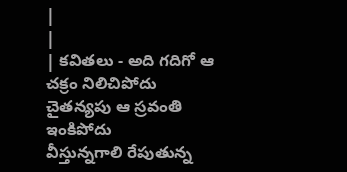|
|
| కవితలు - అది గదిగో ఆ చక్రం నిలిచిపోదు
చైతన్యపు ఆ స్రవంతి ఇంకిపోదు
వీస్తున్నగాలి రేపుతున్న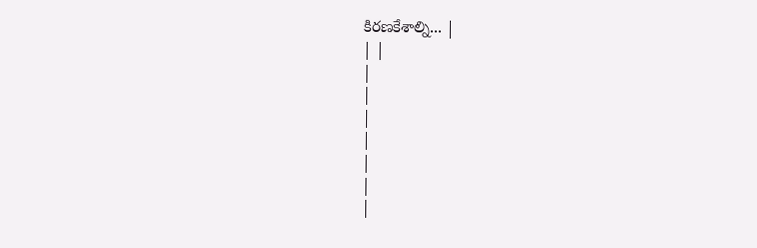కిరణకేశాల్ని... |
| |
|
|
|
|
|
|
|